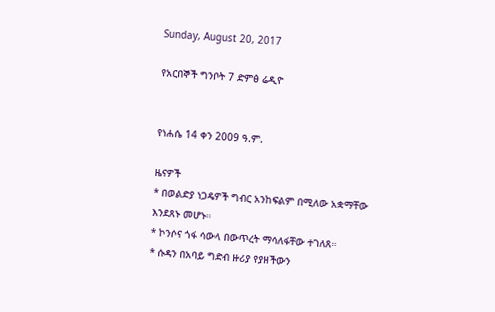Sunday, August 20, 2017

የአርበኞች ግንቦት 7 ድምፅ ሬዲዮ


የነሐሴ 14 ቀን 2009 ዓ.ም.

ዜናዎች
* በወልድያ ነጋዴዎች ግብር አንከፍልም በሚለው አቋማቸው እንደጸኑ መሆኑ።
* ኮንሶና ጎፋ ሳውላ በውጥረት ማሳለፋቸው ተገለጸ።
* ሱዳን በአባይ ግድብ ዙሪያ የያዘችውን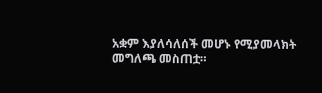አቋም እያለሳለሰች መሆኑ የሚያመላክት መግለጫ መስጠቷ።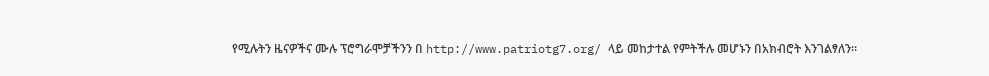የሚሉትን ዜናዎችና ሙሉ ፕሮግራሞቻችንን በ http://www.patriotg7.org/ ላይ መከታተል የምትችሉ መሆኑን በአክብሮት እንገልፃለን፡፡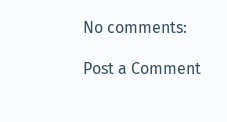No comments:

Post a Comment